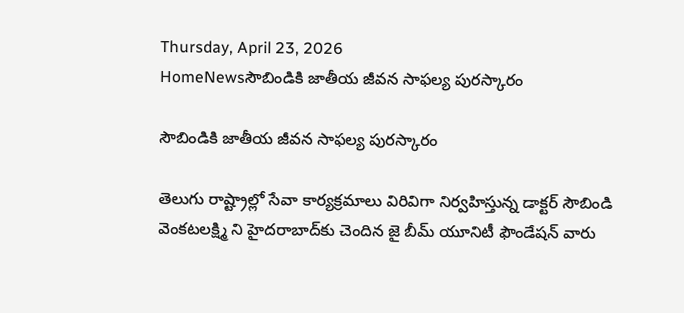Thursday, April 23, 2026
HomeNewsసౌబిండికి జాతీయ జీవన సాఫల్య పురస్కారం

సౌబిండికి జాతీయ జీవన సాఫల్య పురస్కారం

తెలుగు రాష్ట్రాల్లో సేవా కార్యక్రమాలు విరివిగా నిర్వహిస్తున్న డాక్టర్ సౌబిండి వెంకటలక్ష్మి ని హైదరాబాద్‌కు చెందిన జై బీమ్ యూనిటీ ఫౌండేషన్ వారు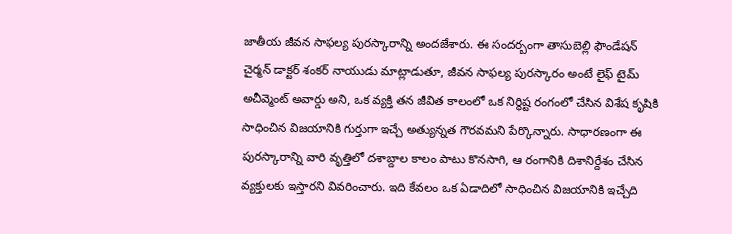జాతీయ జీవన సాఫల్య పురస్కారాన్ని అందజేశారు. ఈ సందర్బంగా తాసుబెల్లి ఫౌండేషన్ చైర్మన్ డాక్టర్ శంకర్ నాయుడు మాట్లాడుతూ, జీవన సాఫల్య పురస్కారం అంటే లైఫ్ టైమ్ అచీవ్మెంట్ అవార్డు అని, ఒక వ్యక్తి తన జీవిత కాలంలో ఒక నిర్థిష్ట రంగంలో చేసిన విశేష కృషికి సాధించిన విజయానికి గుర్తుగా ఇచ్చే అత్యున్నత గౌరవమని పేర్కొన్నారు. సాధారణంగా ఈ పురస్కారాన్ని వారి వృత్తిలో దశాబ్దాల కాలం పాటు కొనసాగి, ఆ రంగానికి దిశానిర్దేశం చేసిన వ్యక్తులకు ఇస్తారని వివరించారు. ఇది కేవలం ఒక ఏడాదిలో సాధించిన విజయానికి ఇచ్చేది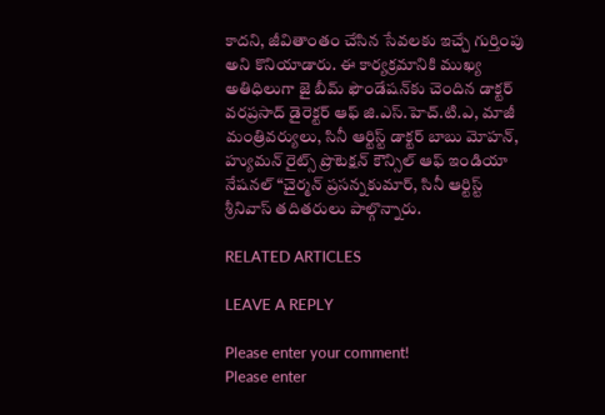కాదని, జీవితాంతం చేసిన సేవలకు ఇచ్చే గుర్తింపు అని కొనియాడారు. ఈ కార్యక్రమానికి ముఖ్య అతిధిలుగా జై బీమ్ ఫౌండేషన్‌కు చెందిన డాక్టర్ వరప్రసాద్ డైరెక్టర్ ఆఫ్ జి.ఎస్.హెచ్.టి.ఎ, మాజీ మంత్రివర్యులు, సినీ ఆర్టిస్ట్ డాక్టర్ బాబు మోహన్, హ్యుమన్ రైట్స్ ప్రొటెక్షన్ కౌన్సిల్ ఆఫ్ ఇండియా నేషనల్ “చైర్మన్ ప్రసన్నకుమార్, సినీ ఆర్టిస్ట్ శ్రీనివాస్ తదితరులు పాల్గొన్నారు.

RELATED ARTICLES

LEAVE A REPLY

Please enter your comment!
Please enter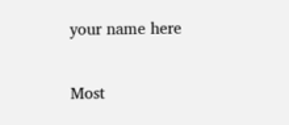your name here

Most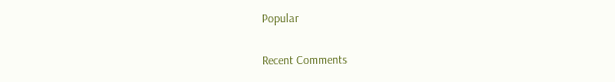Popular

Recent Comments